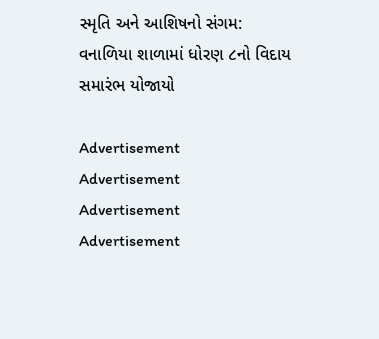સ્મૃતિ અને આશિષનો સંગમ: વનાળિયા શાળામાં ધોરણ ૮નો વિદાય સમારંભ યોજાયો

Advertisement
Advertisement
Advertisement
Advertisement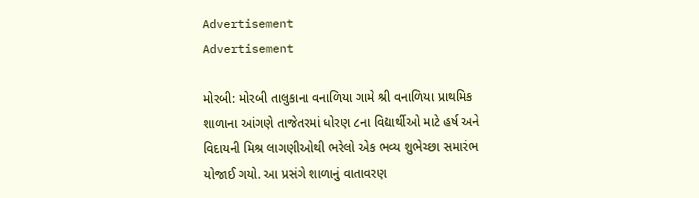Advertisement
Advertisement

મોરબી: મોરબી તાલુકાના વનાળિયા ગામે શ્રી વનાળિયા પ્રાથમિક શાળાના આંગણે તાજેતરમાં ધોરણ ૮ના વિદ્યાર્થીઓ માટે હર્ષ અને વિદાયની મિશ્ર લાગણીઓથી ભરેલો એક ભવ્ય શુભેચ્છા સમારંભ યોજાઈ ગયો. આ પ્રસંગે શાળાનું વાતાવરણ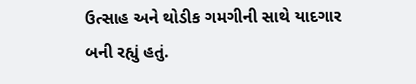ઉત્સાહ અને થોડીક ગમગીની સાથે યાદગાર બની રહ્યું હતું.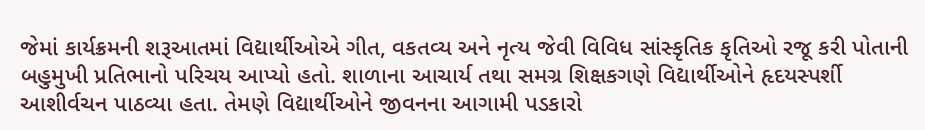જેમાં કાર્યક્રમની શરૂઆતમાં વિદ્યાર્થીઓએ ગીત, વકતવ્ય અને નૃત્ય જેવી વિવિધ સાંસ્કૃતિક કૃતિઓ રજૂ કરી પોતાની બહુમુખી પ્રતિભાનો પરિચય આપ્યો હતો. શાળાના આચાર્ય તથા સમગ્ર શિક્ષકગણે વિદ્યાર્થીઓને હૃદયસ્પર્શી આશીર્વચન પાઠવ્યા હતા. તેમણે વિદ્યાર્થીઓને જીવનના આગામી પડકારો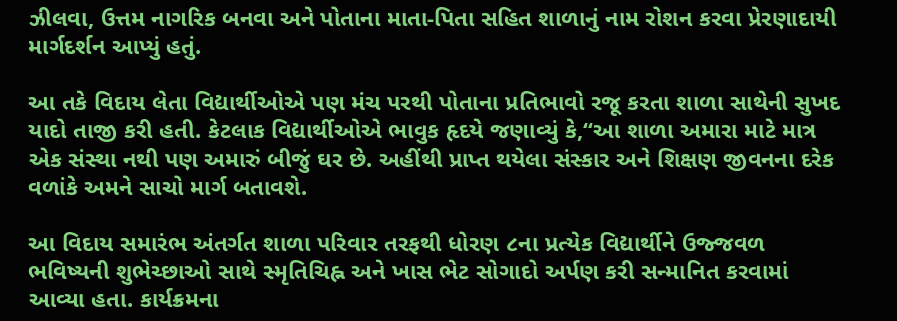ઝીલવા, ઉત્તમ નાગરિક બનવા અને પોતાના માતા-પિતા સહિત શાળાનું નામ રોશન કરવા પ્રેરણાદાયી માર્ગદર્શન આપ્યું હતું.

આ તકે વિદાય લેતા વિદ્યાર્થીઓએ પણ મંચ પરથી પોતાના પ્રતિભાવો રજૂ કરતા શાળા સાથેની સુખદ યાદો તાજી કરી હતી. કેટલાક વિદ્યાર્થીઓએ ભાવુક હૃદયે જણાવ્યું કે,“આ શાળા અમારા માટે માત્ર એક સંસ્થા નથી પણ અમારું બીજું ઘર છે. અહીંથી પ્રાપ્ત થયેલા સંસ્કાર અને શિક્ષણ જીવનના દરેક વળાંકે અમને સાચો માર્ગ બતાવશે.

આ વિદાય સમારંભ અંતર્ગત શાળા પરિવાર તરફથી ધોરણ ૮ના પ્રત્યેક વિદ્યાર્થીને ઉજ્જવળ ભવિષ્યની શુભેચ્છાઓ સાથે સ્મૃતિચિહ્ન અને ખાસ ભેટ સોગાદો અર્પણ કરી સન્માનિત કરવામાં આવ્યા હતા. કાર્યક્રમના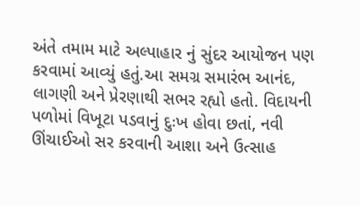અંતે તમામ માટે અલ્પાહાર નું સુંદર આયોજન પણ કરવામાં આવ્યું હતું.આ સમગ્ર સમારંભ આનંદ, લાગણી અને પ્રેરણાથી સભર રહ્યો હતો. વિદાયની પળોમાં વિખૂટા પડવાનું દુઃખ હોવા છતાં, નવી ઊંચાઈઓ સર કરવાની આશા અને ઉત્સાહ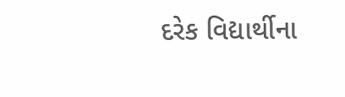દરેક વિદ્યાર્થીના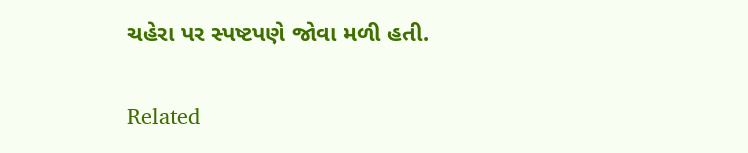ચહેરા પર સ્પષ્ટપણે જોવા મળી હતી.

Related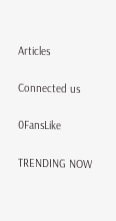Articles

Connected us

0FansLike

TRENDING NOW